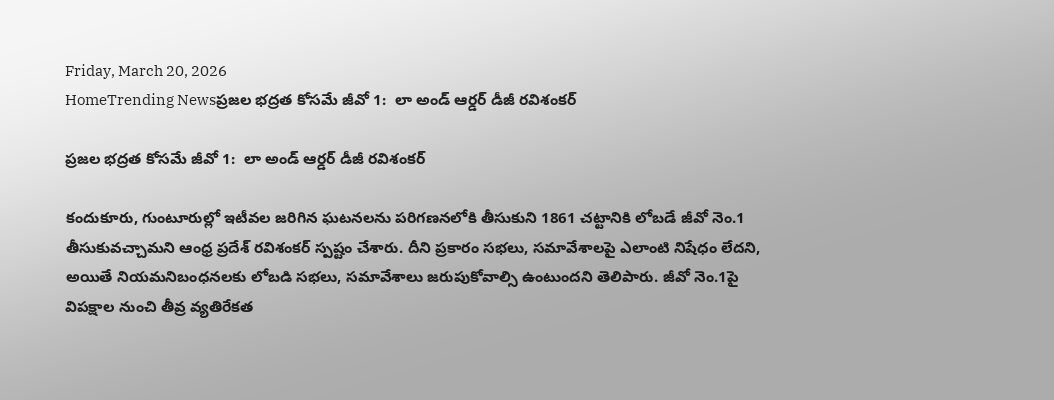Friday, March 20, 2026
HomeTrending Newsప్రజల భద్రత కోసమే జీవో 1:  లా అండ్ ఆర్డర్ డీజీ రవిశంకర్

ప్రజల భద్రత కోసమే జీవో 1:  లా అండ్ ఆర్డర్ డీజీ రవిశంకర్

కందుకూరు, గుంటూరుల్లో ఇటీవల జరిగిన ఘటనలను పరిగణనలోకి తీసుకుని 1861 చట్టానికి లోబడే జీవో నెం.1 తీసుకువచ్చామని ఆంధ్ర ప్రదేశ్ రవిశంకర్ స్పష్టం చేశారు. దీని ప్రకారం సభలు, సమావేశాలపై ఎలాంటి నిషేధం లేదని, అయితే నియమనిబంధనలకు లోబడి సభలు, సమావేశాలు జరుపుకోవాల్సి ఉంటుందని తెలిపారు. జీవో నెం.1పై విపక్షాల నుంచి తీవ్ర వ్యతిరేకత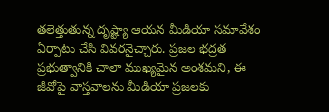తలెత్తుతున్న దృష్ట్యా ఆయన మీడియా సమావేశం ఏర్పాటు చేసి వివరనైచ్చారు. ప్రజల భద్రత ప్రభుత్వానికి చాలా ముఖ్యమైన అంశమని, ఈ జీవోపై వాస్తవాలను మీడియా ప్రజలకు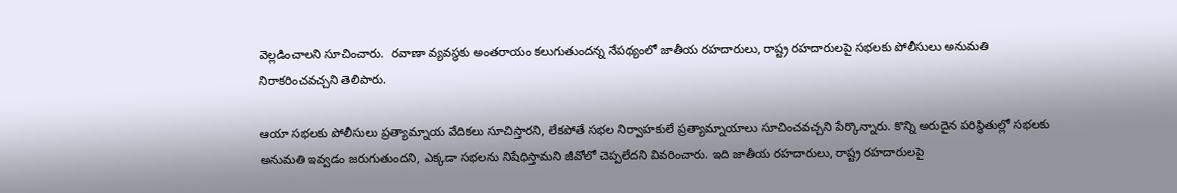వెల్లడించాలని సూచించారు.  రవాణా వ్యవస్థకు అంతరాయం కలుగుతుందన్న నేపథ్యంలో జాతీయ రహదారులు, రాష్ట్ర రహదారులపై సభలకు పోలీసులు అనుమతి నిరాకరించవచ్చని తెలిపారు.

ఆయా సభలకు పోలీసులు ప్రత్యామ్నాయ వేదికలు సూచిస్తారని, లేకపోతే సభల నిర్వాహకులే ప్రత్యామ్నాయాలు సూచించవచ్చని పేర్కొన్నారు. కొన్ని అరుదైన పరిస్థితుల్లో సభలకు అనుమతి ఇవ్వడం జరుగుతుందని, ఎక్కడా సభలను నిషేధిస్తామని జీవోలో చెప్పలేదని వివరించారు. ఇది జాతీయ రహదారులు, రాష్ట్ర రహదారులపై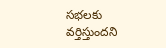సభలకు వర్తిస్తుందని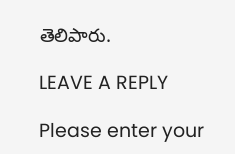తెలిపారు.

LEAVE A REPLY

Please enter your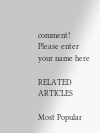comment!
Please enter your name here

RELATED ARTICLES

Most Popular